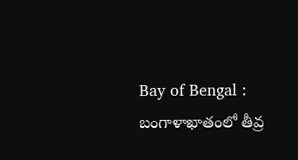Bay of Bengal : బంగాళాఖాతంలో తీవ్ర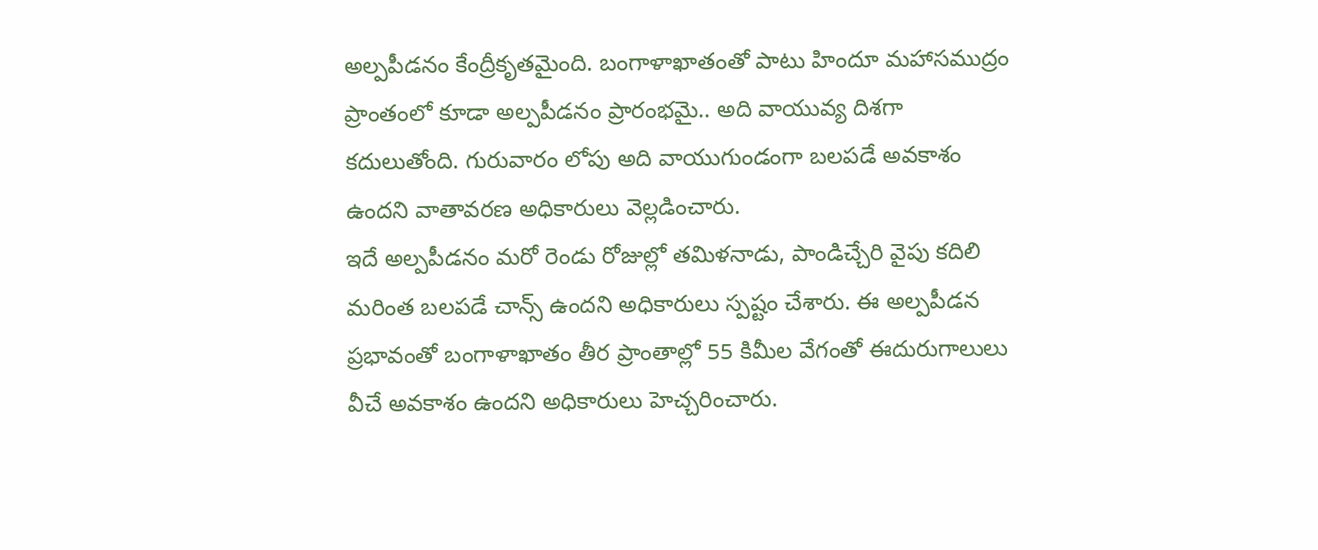అల్పపీడనం కేంద్రీకృతమైంది. బంగాళాఖాతంతో పాటు హిందూ మహాసముద్రం ప్రాంతంలో కూడా అల్పపీడనం ప్రారంభమై.. అది వాయువ్య దిశగా కదులుతోంది. గురువారం లోపు అది వాయుగుండంగా బలపడే అవకాశం ఉందని వాతావరణ అధికారులు వెల్లడించారు.
ఇదే అల్పపీడనం మరో రెండు రోజుల్లో తమిళనాడు, పాండిచ్చేరి వైపు కదిలి మరింత బలపడే చాన్స్ ఉందని అధికారులు స్పష్టం చేశారు. ఈ అల్పపీడన ప్రభావంతో బంగాళాఖాతం తీర ప్రాంతాల్లో 55 కిమీల వేగంతో ఈదురుగాలులు వీచే అవకాశం ఉందని అధికారులు హెచ్చరించారు.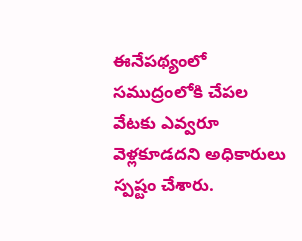ఈనేపథ్యంలో సముద్రంలోకి చేపల వేటకు ఎవ్వరూ వెళ్లకూడదని అధికారులు స్పష్టం చేశారు.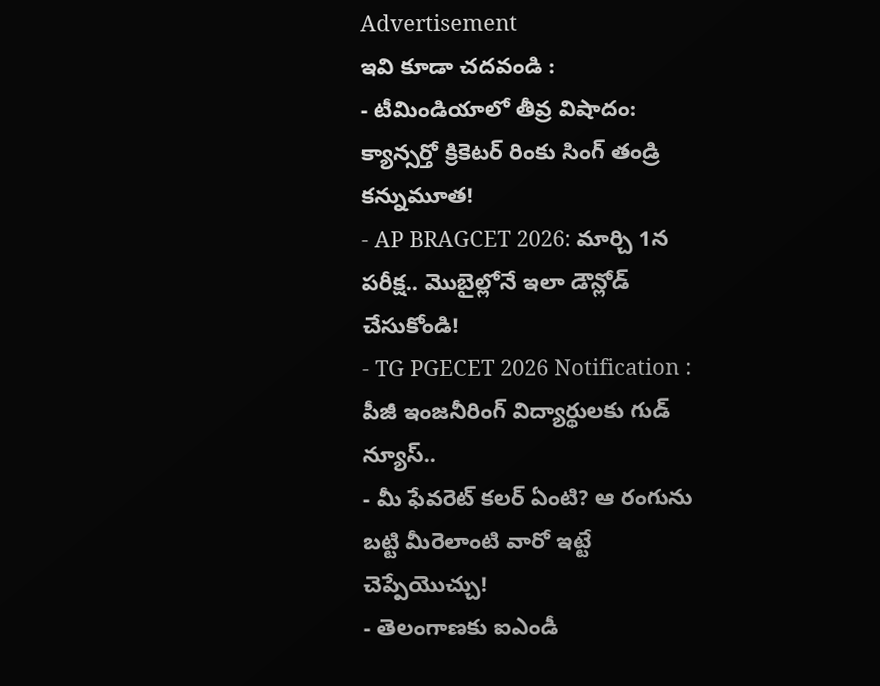Advertisement
ఇవి కూడా చదవండి :
- టీమిండియాలో తీవ్ర విషాదం: క్యాన్సర్తో క్రికెటర్ రింకు సింగ్ తండ్రి కన్నుమూత!
- AP BRAGCET 2026: మార్చి 1న పరీక్ష.. మొబైల్లోనే ఇలా డౌన్లోడ్ చేసుకోండి!
- TG PGECET 2026 Notification : పీజీ ఇంజనీరింగ్ విద్యార్థులకు గుడ్ న్యూస్..
- మీ ఫేవరెట్ కలర్ ఏంటి? ఆ రంగును బట్టి మీరెలాంటి వారో ఇట్టే చెప్పేయొచ్చు!
- తెలంగాణకు ఐఎండీ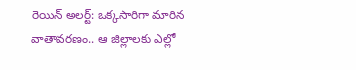రెయిన్ అలర్ట్: ఒక్కసారిగా మారిన వాతావరణం.. ఆ జిల్లాలకు ఎల్లో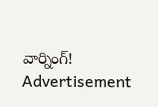వార్నింగ్!
Advertisement